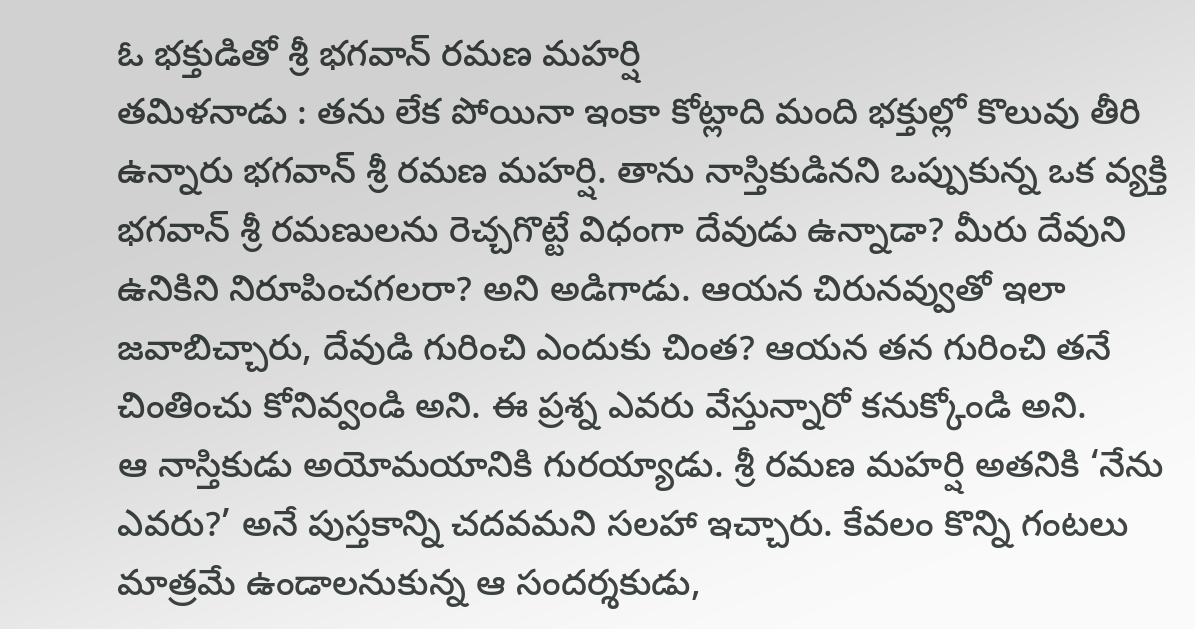ఓ భక్తుడితో శ్రీ భగవాన్ రమణ మహర్షి
తమిళనాడు : తను లేక పోయినా ఇంకా కోట్లాది మంది భక్తుల్లో కొలువు తీరి ఉన్నారు భగవాన్ శ్రీ రమణ మహర్షి. తాను నాస్తికుడినని ఒప్పుకున్న ఒక వ్యక్తి భగవాన్ శ్రీ రమణులను రెచ్చగొట్టే విధంగా దేవుడు ఉన్నాడా? మీరు దేవుని ఉనికిని నిరూపించగలరా? అని అడిగాడు. ఆయన చిరునవ్వుతో ఇలా జవాబిచ్చారు, దేవుడి గురించి ఎందుకు చింత? ఆయన తన గురించి తనే చింతించు కోనివ్వండి అని. ఈ ప్రశ్న ఎవరు వేస్తున్నారో కనుక్కోండి అని.
ఆ నాస్తికుడు అయోమయానికి గురయ్యాడు. శ్రీ రమణ మహర్షి అతనికి ‘నేను ఎవరు?’ అనే పుస్తకాన్ని చదవమని సలహా ఇచ్చారు. కేవలం కొన్ని గంటలు మాత్రమే ఉండాలనుకున్న ఆ సందర్శకుడు,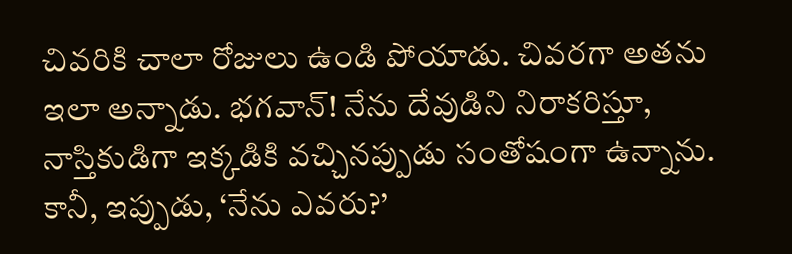చివరికి చాలా రోజులు ఉండి పోయాడు. చివరగా అతను ఇలా అన్నాడు. భగవాన్! నేను దేవుడిని నిరాకరిస్తూ, నాస్తికుడిగా ఇక్కడికి వచ్చినప్పుడు సంతోషంగా ఉన్నాను. కానీ, ఇప్పుడు, ‘నేను ఎవరు?’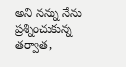అని నన్ను నేను ప్రశ్నించుకున్న తర్వాత,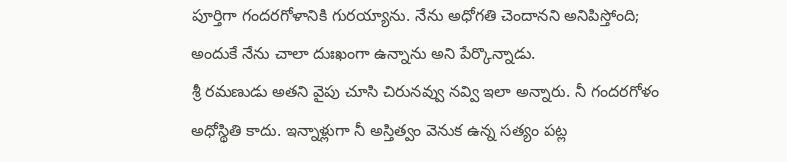పూర్తిగా గందరగోళానికి గురయ్యాను. నేను అధోగతి చెందానని అనిపిస్తోంది; అందుకే నేను చాలా దుఃఖంగా ఉన్నాను అని పేర్కొన్నాడు.
శ్రీ రమణుడు అతని వైపు చూసి చిరునవ్వు నవ్వి ఇలా అన్నారు. నీ గందరగోళం అధోస్థితి కాదు. ఇన్నాళ్లుగా నీ అస్తిత్వం వెనుక ఉన్న సత్యం పట్ల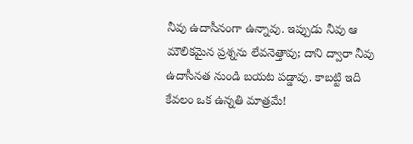నీవు ఉదాసీనంగా ఉన్నావు. ఇప్పుడు నీవు ఆ మౌలికమైన ప్రశ్నను లేవనెత్తావు; దాని ద్వారా నీవు ఉదాసీనత నుండి బయట పడ్డావు. కాబట్టి ఇది కేవలం ఒక ఉన్నతి మాత్రమే!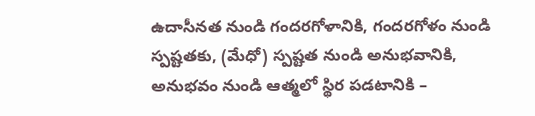ఉదాసీనత నుండి గందరగోళానికి, గందరగోళం నుండి స్పష్టతకు, (మేధో) స్పష్టత నుండి అనుభవానికి, అనుభవం నుండి ఆత్మలో స్థిర పడటానికి –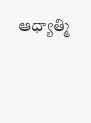ఆధ్యాత్మి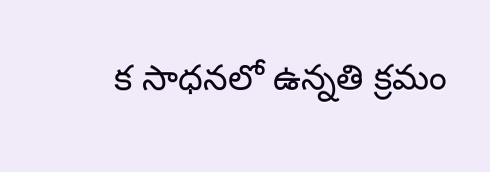క సాధనలో ఉన్నతి క్రమం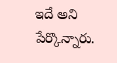ఇదే అని పేర్కొన్నారు.